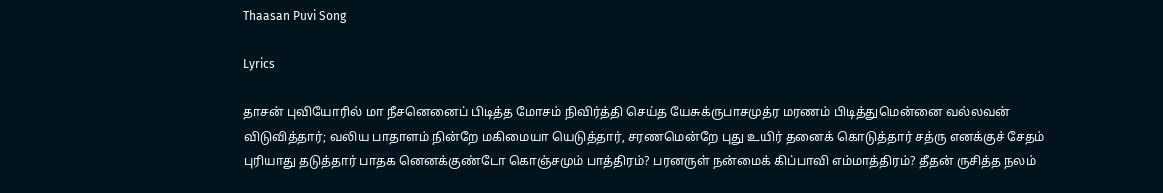Thaasan Puvi Song

Lyrics

தாசன் புவியோரில் மா நீசனெனைப் பிடித்த மோசம் நிவிர்த்தி செய்த யேசுக்ருபாசமுத்ர மரணம் பிடித்துமென்னை வல்லவன் விடுவித்தார்; வலிய பாதாளம் நின்றே மகிமையா யெடுத்தார், சரணமென்றே புது உயிர் தனைக் கொடுத்தார் சத்ரு எனக்குச் சேதம் புரியாது தடுத்தார் பாதக னெனக்குண்டோ கொஞ்சமும் பாத்திரம்? பரனருள் நன்மைக் கிப்பாவி எம்மாத்திரம்? தீதன் ருசித்த நலம்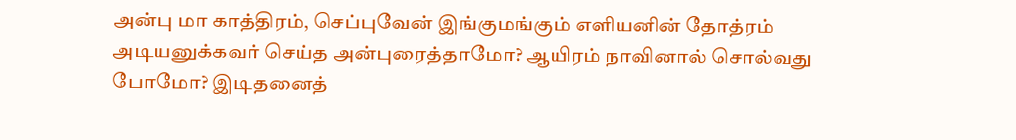அன்பு மா காத்திரம், செப்புவேன் இங்குமங்கும் எளியனின் தோத்ரம் அடியனுக்கவர் செய்த அன்புரைத்தாமோ? ஆயிரம் நாவினால் சொல்வது போமோ? இடிதனைத்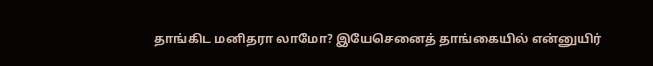தாங்கிட மனிதரா லாமோ? இயேசெனைத் தாங்கையில் என்னுயிர்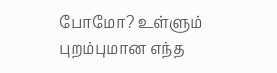போமோ? உள்ளும் புறம்புமான எந்த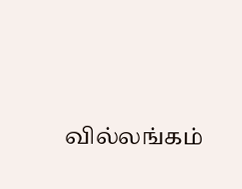வில்லங்கம்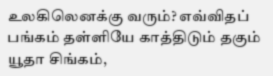உலகிலெனக்கு வரும்? எவ்விதப் பங்கம் தள்ளியே காத்திடும் தகும் யூதா சிங்கம்,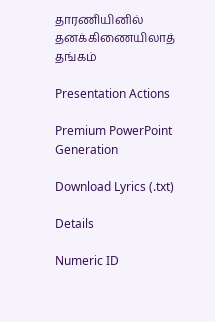தாரணியினில் தனக்கிணையிலாத் தங்கம்

Presentation Actions

Premium PowerPoint Generation

Download Lyrics (.txt)

Details

Numeric ID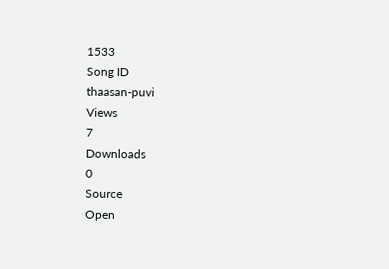1533
Song ID
thaasan-puvi
Views
7
Downloads
0
Source
Open